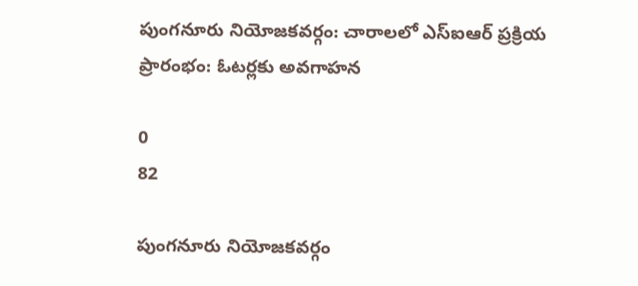పుంగనూరు నియోజకవర్గం: చారాలలో ఎస్ఐఆర్ ప్రక్రియ ప్రారంభం: ఓటర్లకు అవగాహన

0
82

పుంగనూరు నియోజకవర్గం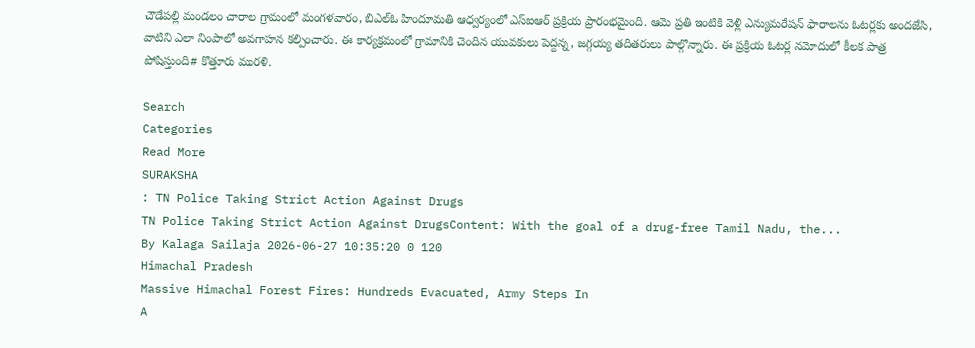చౌడేపల్లి మండలం చారాల గ్రామంలో మంగళవారం, బిఎల్ఓ హిందూమతి ఆధ్వర్యంలో ఎస్ఐఆర్ ప్రక్రియ ప్రారంభమైంది. ఆమె ప్రతి ఇంటికి వెళ్లి ఎన్యుమరేషన్ ఫారాలను ఓటర్లకు అందజేసి, వాటిని ఎలా నింపాలో అవగాహన కల్పించారు. ఈ కార్యక్రమంలో గ్రామానికి చెందిన యువకులు పెద్దన్న, జగ్గయ్య తదితరులు పాల్గొన్నారు. ఈ ప్రక్రియ ఓటర్ల నమోదులో కీలక పాత్ర పోషిస్తుంది# కొత్తూరు మురళి.

Search
Categories
Read More
SURAKSHA
: TN Police Taking Strict Action Against Drugs
TN Police Taking Strict Action Against DrugsContent: With the goal of a drug-free Tamil Nadu, the...
By Kalaga Sailaja 2026-06-27 10:35:20 0 120
Himachal Pradesh
Massive Himachal Forest Fires: Hundreds Evacuated, Army Steps In
A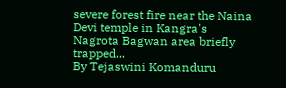severe forest fire near the Naina Devi temple in Kangra's Nagrota Bagwan area briefly trapped...
By Tejaswini Komanduru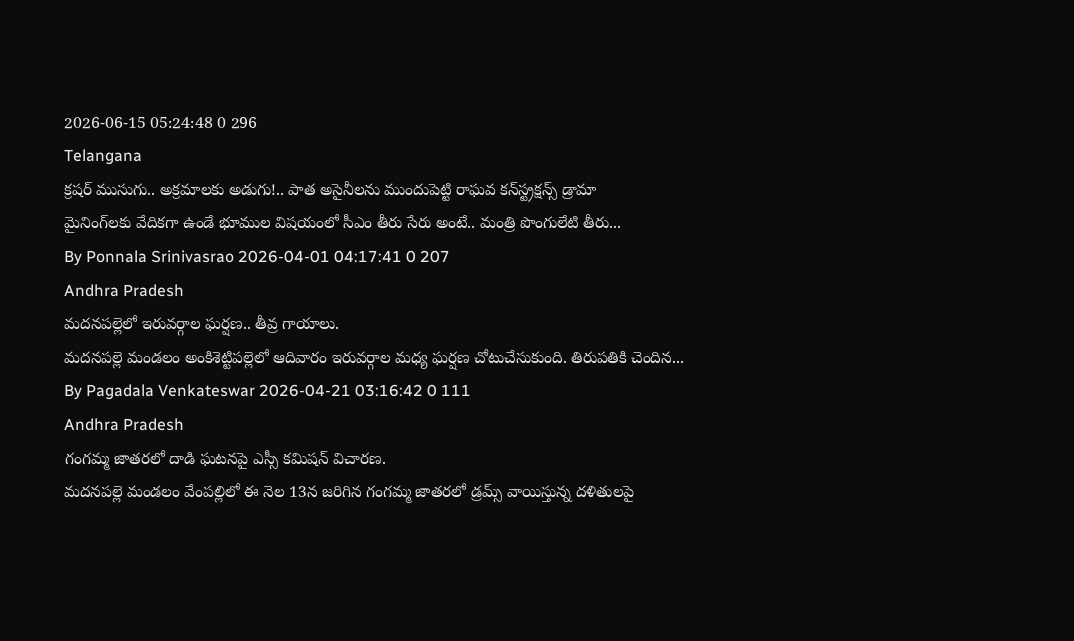2026-06-15 05:24:48 0 296
Telangana
క్రషర్‌ ముసుగు.. అక్రమాలకు అడుగు!.. పాత అసైనీలను ముందుపెట్టి రాఘవ కన్‌స్ట్రక్షన్స్‌ డ్రామా
మైనింగ్‌లకు వేదికగా ఉండే భూముల విషయంలో సీఎం తీరు సేరు అంటే.. మంత్రి పొంగులేటి తీరు...
By Ponnala Srinivasrao 2026-04-01 04:17:41 0 207
Andhra Pradesh
మదనపల్లెలో ఇరువర్గాల ఘర్షణ.. తీవ్ర గాయాలు.
మదనపల్లె మండలం అంకిశెట్టిపల్లెలో ఆదివారం ఇరువర్గాల మధ్య ఘర్షణ చోటుచేసుకుంది. తిరుపతికి చెందిన...
By Pagadala Venkateswar 2026-04-21 03:16:42 0 111
Andhra Pradesh
గంగమ్మ జాతరలో దాడి ఘటనపై ఎస్సీ కమిషన్ విచారణ.
మదనపల్లె మండలం వేంపల్లిలో ఈ నెల 13న జరిగిన గంగమ్మ జాతరలో డ్రమ్స్ వాయిస్తున్న దళితులపై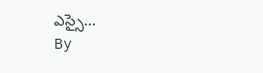ఎస్సై...
By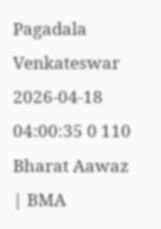Pagadala Venkateswar 2026-04-18 04:00:35 0 110
Bharat Aawaz | BMA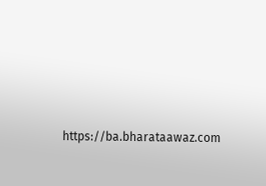https://ba.bharataawaz.com